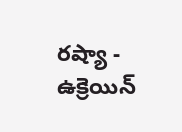రష్యా - ఉక్రెయిన్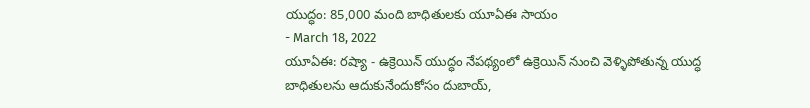యుద్ధం: 85,000 మంది బాధితులకు యూఏఈ సాయం
- March 18, 2022
యూఏఈ: రష్యా - ఉక్రెయిన్ యుద్ధం నేపథ్యంలో ఉక్రెయిన్ నుంచి వెళ్ళిపోతున్న యుద్ధ బాధితులను ఆదుకునేందుకోసం దుబాయ్,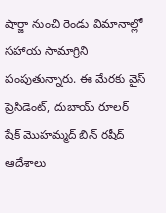షార్జా నుంచి రెండు విమానాల్లో సహాయ సామాగ్రిని పంపుతున్నారు. ఈ మేరకు వైస్ ప్రెసిడెంట్, దుబాయ్ రూలర్ షేక్ మొహమ్మద్ బిన్ రషీద్ ఆదేశాలు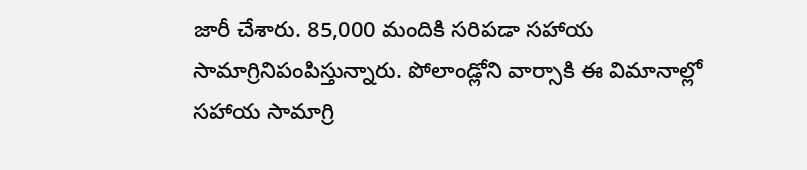జారీ చేశారు. 85,000 మందికి సరిపడా సహాయ సామాగ్రినిపంపిస్తున్నారు. పోలాండ్లోని వార్సాకి ఈ విమానాల్లో సహాయ సామాగ్రి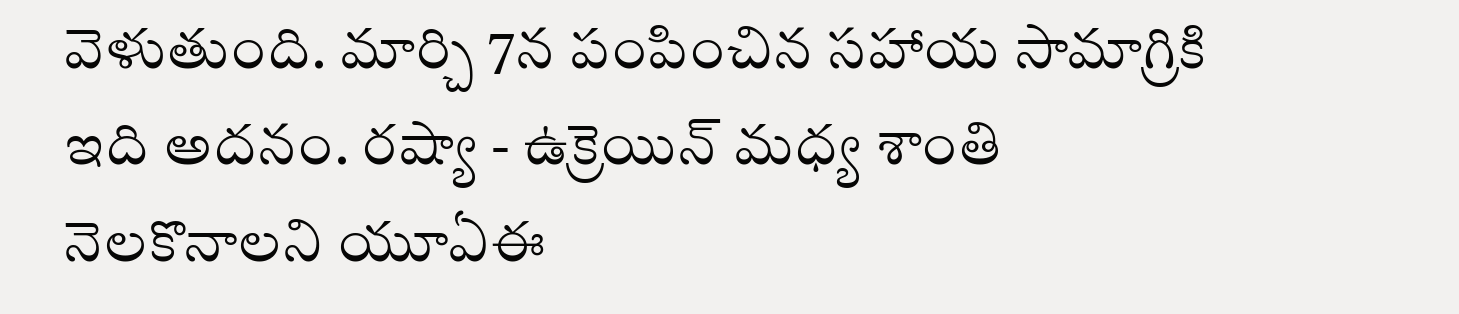వెళుతుంది. మార్చి 7న పంపించిన సహాయ సామాగ్రికి ఇది అదనం. రష్యా - ఉక్రెయిన్ మధ్య శాంతి నెలకొనాలని యూఏఈ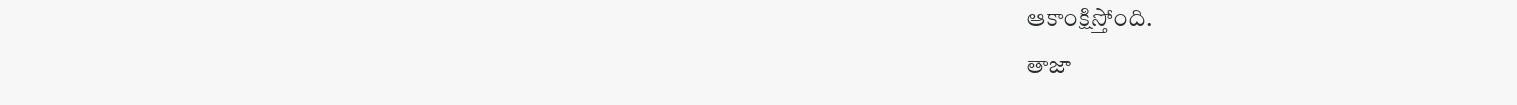ఆకాంక్షిస్తోంది.
తాజా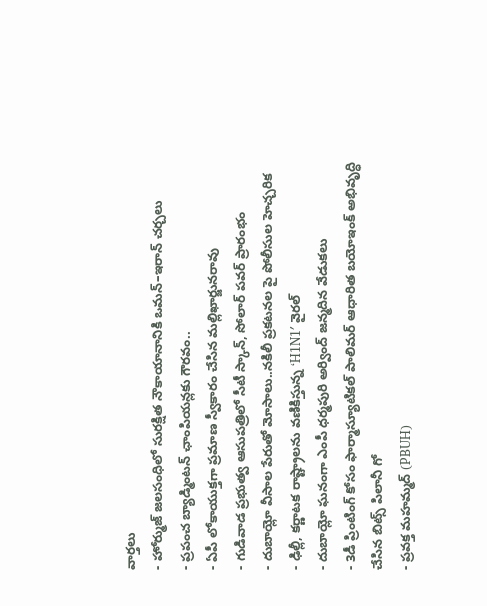వార్తలు
- హోర్ముజ్ జలసంధిలో సురక్షిత నౌకాయానానికి ఒమన్–ఇరాన్ చర్చలు
- ప్రపంచ బ్యాడ్మింటన్ ఛాంపియన్లకు గౌరవం..
- ఏపీ లోకాయుక్తగా ప్రమాణ స్వీకారం చేసిన మల్లిఖార్జునరావు
- గుడివాడ ప్రభుత్వ ఆసుపత్రిలో సీటీ స్కాన్, సోలార్ పవర్ ప్రారంభం
- దుబాయ్లో వీసాల పేరుతో మోసాలు..నకిలీ ప్రకటనల పై పోలీసుల హెచ్చరిక
- ఢిల్లీ, కర్ణాటక రాష్ట్రాలను వణికిస్తున్న ‘H1N1′ వైరల్
- దుబాయ్లో ఘనంగా ఎంపీ ధర్మపురి అర్వింద్ జన్మదిన వేడుకలు
- 3డీ ప్రింటింగ్ కోసం ఫార్మాస్యూటికల్ పాలిమర్ ఆధారిత బయోఇంక్ అభివృద్ధి చేసిన బిట్స్ పిలానీ గో
- ప్రవక్త మహమ్మద్ (PBUH)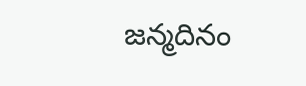జన్మదినం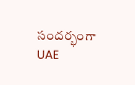సందర్భంగా UAE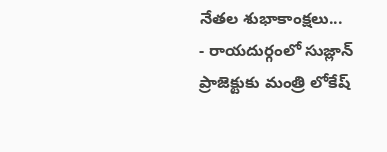నేతల శుభాకాంక్షలు...
- రాయదుర్గంలో సుజ్లాన్ ప్రాజెక్టుకు మంత్రి లోకేష్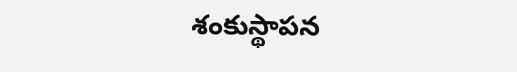శంకుస్థాపన